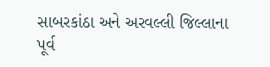સાબરકાંઠા અને અરવલ્લી જિલ્લાના પૂર્વ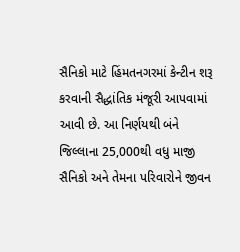સૈનિકો માટે હિંમતનગરમાં કેન્ટીન શરૂ કરવાની સૈદ્ધાંતિક મંજૂરી આપવામાં આવી છે. આ નિર્ણયથી બંને જિલ્લાના 25,000થી વધુ માજી સૈનિકો અને તેમના પરિવારોને જીવન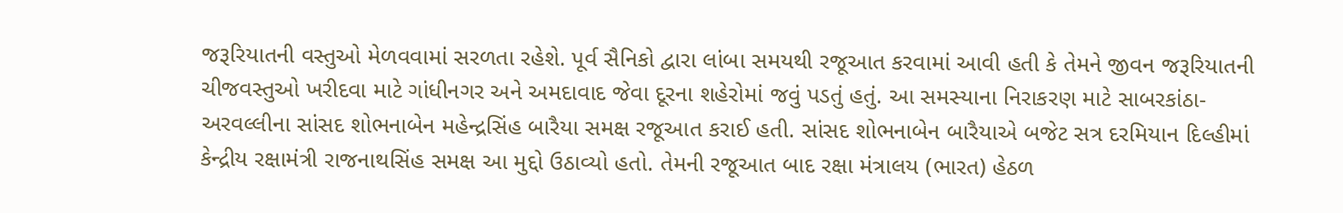જરૂરિયાતની વસ્તુઓ મેળવવામાં સરળતા રહેશે. પૂર્વ સૈનિકો દ્વારા લાંબા સમયથી રજૂઆત કરવામાં આવી હતી કે તેમને જીવન જરૂરિયાતની ચીજવસ્તુઓ ખરીદવા માટે ગાંધીનગર અને અમદાવાદ જેવા દૂરના શહેરોમાં જવું પડતું હતું. આ સમસ્યાના નિરાકરણ માટે સાબરકાંઠા-અરવલ્લીના સાંસદ શોભનાબેન મહેન્દ્રસિંહ બારૈયા સમક્ષ રજૂઆત કરાઈ હતી. સાંસદ શોભનાબેન બારૈયાએ બજેટ સત્ર દરમિયાન દિલ્હીમાં કેન્દ્રીય રક્ષામંત્રી રાજનાથસિંહ સમક્ષ આ મુદ્દો ઉઠાવ્યો હતો. તેમની રજૂઆત બાદ રક્ષા મંત્રાલય (ભારત) હેઠળ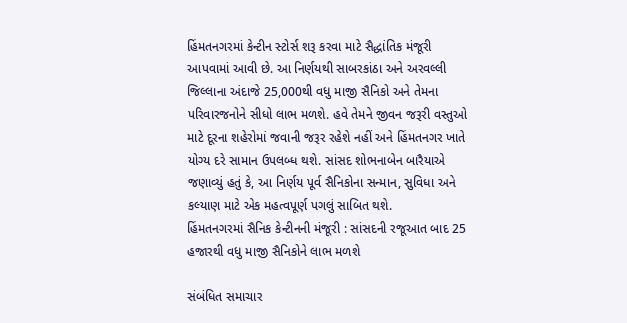હિંમતનગરમાં કેન્ટીન સ્ટોર્સ શરૂ કરવા માટે સૈદ્ધાંતિક મંજૂરી આપવામાં આવી છે. આ નિર્ણયથી સાબરકાંઠા અને અરવલ્લી જિલ્લાના અંદાજે 25,000થી વધુ માજી સૈનિકો અને તેમના પરિવારજનોને સીધો લાભ મળશે. હવે તેમને જીવન જરૂરી વસ્તુઓ માટે દૂરના શહેરોમાં જવાની જરૂર રહેશે નહીં અને હિંમતનગર ખાતે યોગ્ય દરે સામાન ઉપલબ્ધ થશે. સાંસદ શોભનાબેન બારૈયાએ જણાવ્યું હતું કે, આ નિર્ણય પૂર્વ સૈનિકોના સન્માન, સુવિધા અને કલ્યાણ માટે એક મહત્વપૂર્ણ પગલું સાબિત થશે.
હિંમતનગરમાં સૈનિક કેન્ટીનની મંજૂરી : સાંસદની રજૂઆત બાદ 25 હજારથી વધુ માજી સૈનિકોને લાભ મળશે

સંબંધિત સમાચાર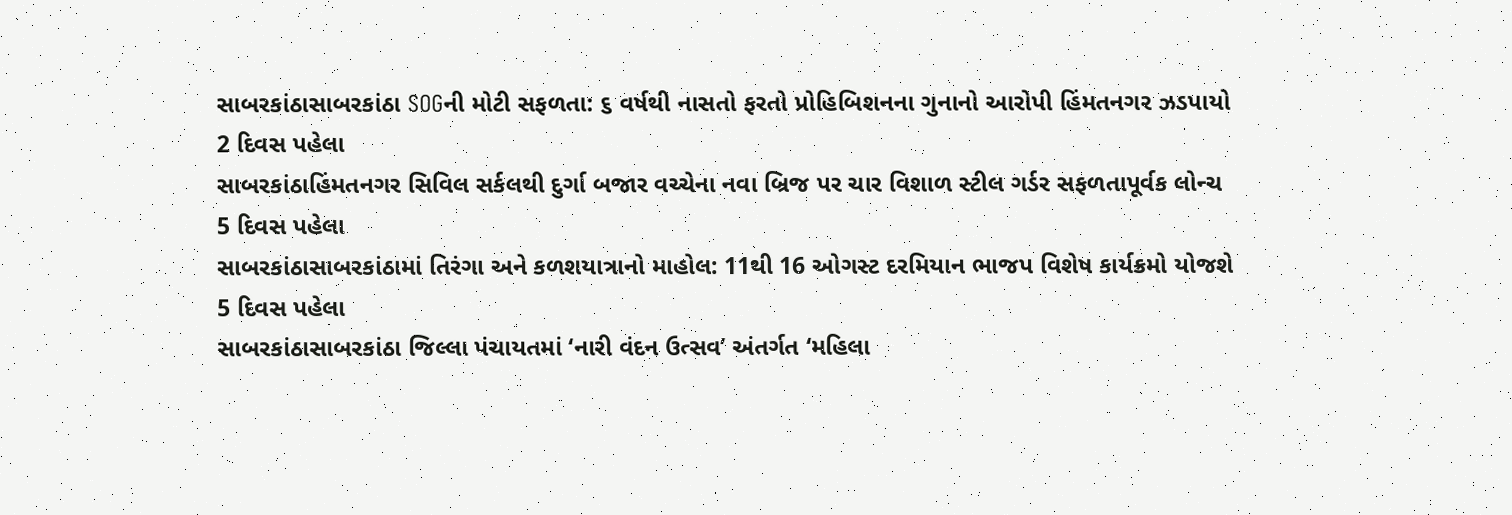સાબરકાંઠાસાબરકાંઠા SOGની મોટી સફળતા: ૬ વર્ષથી નાસતો ફરતો પ્રોહિબિશનના ગુનાનો આરોપી હિંમતનગર ઝડપાયો
2 દિવસ પહેલા
સાબરકાંઠાહિંમતનગર સિવિલ સર્કલથી દુર્ગા બજાર વચ્ચેના નવા બ્રિજ પર ચાર વિશાળ સ્ટીલ ગર્ડર સફળતાપૂર્વક લોન્ચ
5 દિવસ પહેલા
સાબરકાંઠાસાબરકાંઠામાં તિરંગા અને કળશયાત્રાનો માહોલ: 11થી 16 ઓગસ્ટ દરમિયાન ભાજપ વિશેષ કાર્યક્રમો યોજશે
5 દિવસ પહેલા
સાબરકાંઠાસાબરકાંઠા જિલ્લા પંચાયતમાં ‘નારી વંદન ઉત્સવ’ અંતર્ગત ‘મહિલા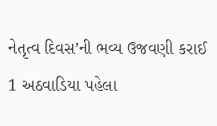નેતૃત્વ દિવસ’ની ભવ્ય ઉજવણી કરાઈ
1 અઠવાડિયા પહેલા